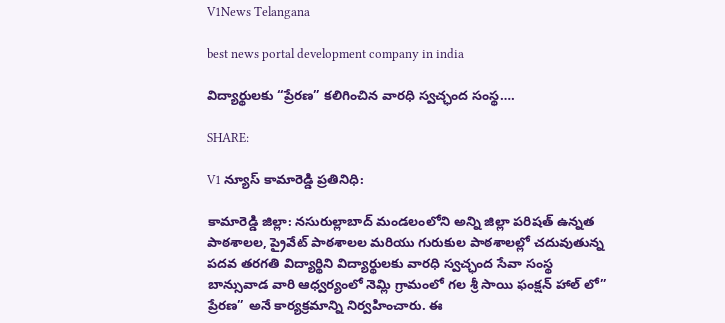V1News Telangana

best news portal development company in india

విద్యార్థులకు “ప్రేరణ” కలిగించిన వారధి స్వచ్ఛంద సంస్థ….

SHARE:

V1 న్యూస్ కామారెడ్డి ప్రతినిధి:

కామారెడ్డి జిల్లా: నసురుల్లాబాద్ మండలంలోని అన్ని జిల్లా పరిషత్ ఉన్నత పాఠశాలల, ప్రైవేట్ పాఠశాలల మరియు గురుకుల పాఠశాలల్లో చదువుతున్న పదవ తరగతి విద్యార్థిని విద్యార్థులకు వారధి స్వచ్ఛంద సేవా సంస్థ బాన్సువాడ వారి ఆధ్వర్యంలో నెమ్లి గ్రామంలో గల శ్రీ సాయి ఫంక్షన్ హాల్ లో” ప్రేరణ” అనే కార్యక్రమాన్ని నిర్వహించారు. ఈ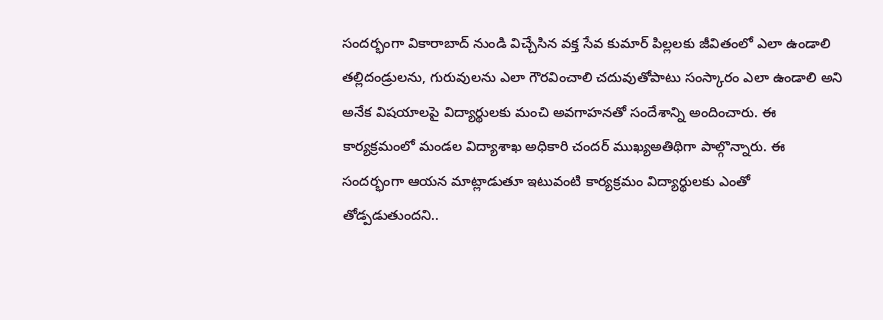సందర్భంగా వికారాబాద్ నుండి విచ్చేసిన వక్త సేవ కుమార్ పిల్లలకు జీవితంలో ఎలా ఉండాలి తల్లిదండ్రులను, గురువులను ఎలా గౌరవించాలి చదువుతోపాటు సంస్కారం ఎలా ఉండాలి అని అనేక విషయాలపై విద్యార్థులకు మంచి అవగాహనతో సందేశాన్ని అందించారు. ఈ కార్యక్రమంలో మండల విద్యాశాఖ అధికారి చందర్ ముఖ్యఅతిథిగా పాల్గొన్నారు. ఈ సందర్భంగా ఆయన మాట్లాడుతూ ఇటువంటి కార్యక్రమం విద్యార్థులకు ఎంతో తోడ్పడుతుందని..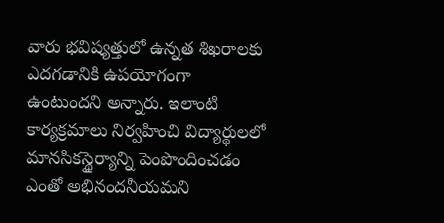వారు భవిష్యత్తులో ఉన్నత శిఖరాలకు ఎదగడానికి ఉపయోగంగా ఉంటుందని అన్నారు. ఇలాంటి కార్యక్రమాలు నిర్వహించి విద్యార్థులలో మానసికస్థైర్యాన్ని పెంపొందించడం ఎంతో అభినందనీయమని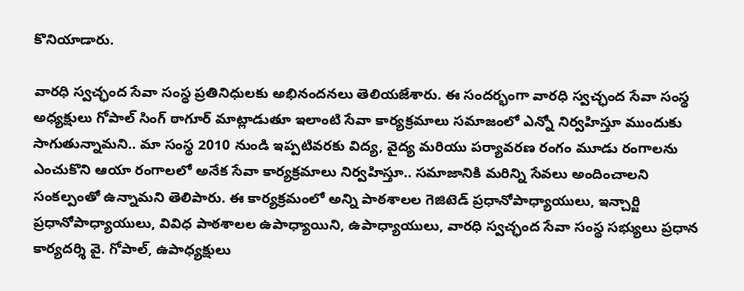కొనియాడారు.

వారధి స్వచ్ఛంద సేవా సంస్థ ప్రతినిధులకు అభినందనలు తెలియజేశారు. ఈ సందర్భంగా వారధి స్వచ్ఛంద సేవా సంస్థ అధ్యక్షులు గోపాల్ సింగ్ ఠాగూర్ మాట్లాడుతూ ఇలాంటి సేవా కార్యక్రమాలు సమాజంలో ఎన్నో నిర్వహిస్తూ ముందుకు సాగుతున్నామని.. మా సంస్థ 2010 నుండి ఇప్పటివరకు విద్య, వైద్య మరియు పర్యావరణ రంగం మూడు రంగాలను ఎంచుకొని ఆయా రంగాలలో అనేక సేవా కార్యక్రమాలు నిర్వహిస్తూ.. సమాజానికి మరిన్ని సేవలు అందించాలని సంకల్పంతో ఉన్నామని తెలిపారు. ఈ కార్యక్రమంలో అన్ని పాఠశాలల గెజిటెడ్ ప్రధానోపాధ్యాయులు, ఇన్చార్జి ప్రధానోపాధ్యాయులు, వివిధ పాఠశాలల ఉపాధ్యాయిని, ఉపాధ్యాయులు, వారధి స్వచ్ఛంద సేవా సంస్థ సభ్యులు ప్రధాన కార్యదర్శి వై. గోపాల్, ఉపాధ్యక్షులు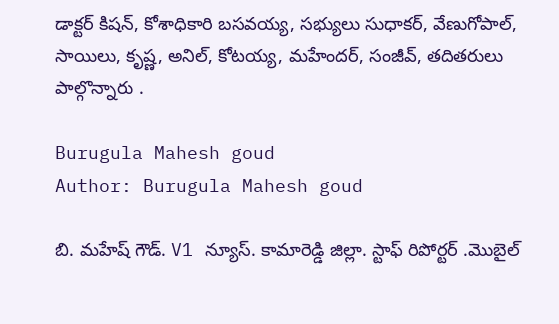డాక్టర్ కిషన్, కోశాధికారి బసవయ్య, సభ్యులు సుధాకర్, వేణుగోపాల్, సాయిలు, కృష్ణ, అనిల్, కోటయ్య, మహేందర్, సంజీవ్, తదితరులు పాల్గొన్నారు .

Burugula Mahesh goud
Author: Burugula Mahesh goud

బి. మహేష్ గౌడ్. V1 న్యూస్. కామారెడ్డి జిల్లా. స్టాఫ్ రిపోర్టర్ .మొబైల్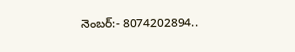నెంబర్:- 8074202894..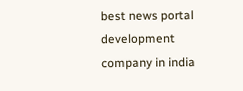best news portal development company in india